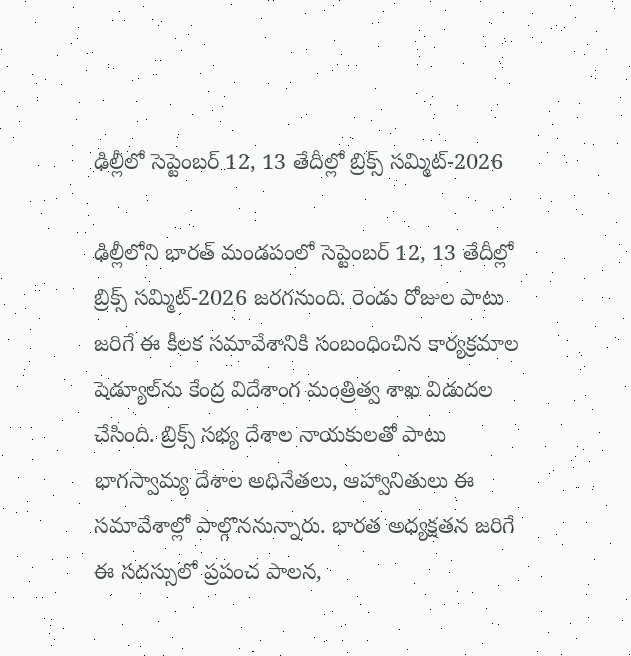ఢిల్లీలో సెప్టెంబర్ 12, 13 తేదీల్లో బ్రిక్స్ సమ్మిట్-2026

ఢిల్లీలోని భారత్ మండపంలో సెప్టెంబర్ 12, 13 తేదీల్లో బ్రిక్స్ సమ్మిట్-2026 జరగనుంది. రెండు రోజుల పాటు జరిగే ఈ కీలక సమావేశానికి సంబంధించిన కార్యక్రమాల షెడ్యూల్‌ను కేంద్ర విదేశాంగ మంత్రిత్వ శాఖ విడుదల చేసింది. బ్రిక్స్ సభ్య దేశాల నాయకులతో పాటు భాగస్వామ్య దేశాల అధినేతలు, ఆహ్వానితులు ఈ సమావేశాల్లో పాల్గొననున్నారు. భారత అధ్యక్షతన జరిగే ఈ సదస్సులో ప్రపంచ పాలన,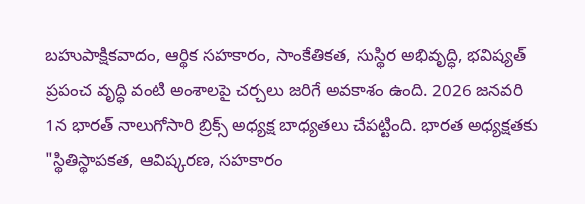బహుపాక్షికవాదం, ఆర్థిక సహకారం, సాంకేతికత, సుస్థిర అభివృద్ధి, భవిష్యత్ ప్రపంచ వృద్ధి వంటి అంశాలపై చర్చలు జరిగే అవకాశం ఉంది. 2026 జనవరి 1న భారత్ నాలుగోసారి బ్రిక్స్ అధ్యక్ష బాధ్యతలు చేపట్టింది. భారత అధ్యక్షతకు "స్థితిస్థాపకత, ఆవిష్కరణ, సహకారం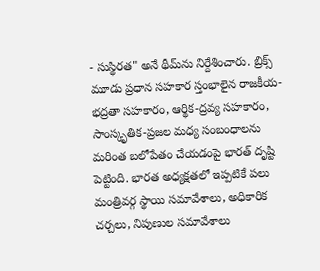- సుస్థిరత" అనే థీమ్‌ను నిర్దేశించారు. బ్రిక్స్ మూడు ప్రధాన సహకార స్తంభాలైన రాజకీయ-భద్రతా సహకారం, ఆర్థిక-ద్రవ్య సహకారం, సాంస్కృతిక-ప్రజల మధ్య సంబంధాలను మరింత బలోపేతం చేయడంపై భారత్ దృష్టి పెట్టింది. భారత అధ్యక్షతలో ఇప్పటికే పలు మంత్రివర్గ స్థాయి సమావేశాలు, అధికారిక చర్చలు, నిపుణుల సమావేశాలు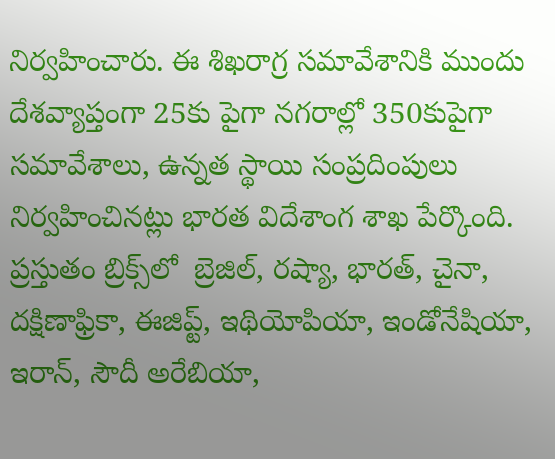నిర్వహించారు. ఈ శిఖరాగ్ర సమావేశానికి ముందు దేశవ్యాప్తంగా 25కు పైగా నగరాల్లో 350కుపైగా సమావేశాలు, ఉన్నత స్థాయి సంప్రదింపులు నిర్వహించినట్లు భారత విదేశాంగ శాఖ పేర్కొంది. ప్రస్తుతం బ్రిక్స్‌లో  బ్రెజిల్, రష్యా, భారత్, చైనా, దక్షిణాఫ్రికా, ఈజిప్ట్, ఇథియోపియా, ఇండోనేషియా, ఇరాన్, సౌదీ అరేబియా,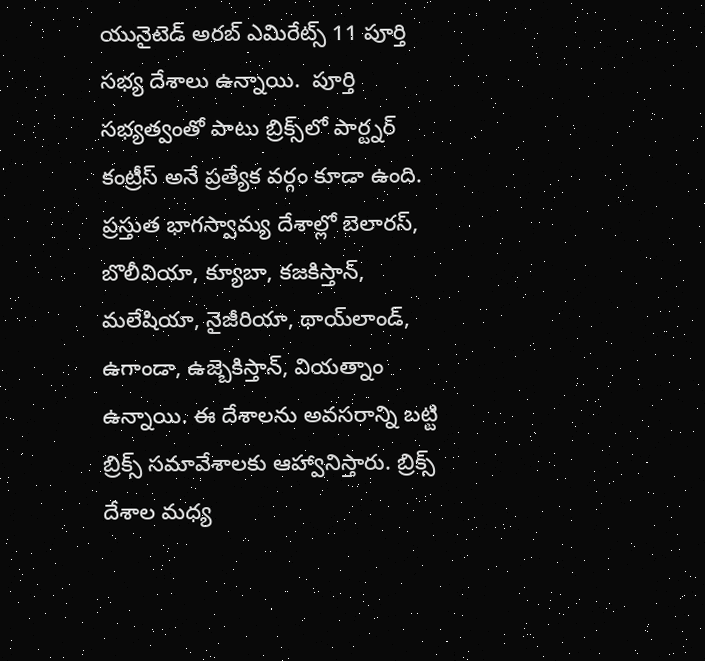యునైటెడ్ అరబ్ ఎమిరేట్స్ 11 పూర్తి సభ్య దేశాలు ఉన్నాయి.  పూర్తి సభ్యత్వంతో పాటు బ్రిక్స్‌లో పార్ట్నర్ కంట్రీస్ అనే ప్రత్యేక వర్గం కూడా ఉంది. ప్రస్తుత భాగస్వామ్య దేశాల్లో బెలారస్, బొలీవియా, క్యూబా, కజకిస్తాన్, మలేషియా, నైజీరియా, థాయ్‌లాండ్, ఉగాండా, ఉజ్బెకిస్తాన్, వియత్నాం ఉన్నాయి. ఈ దేశాలను అవసరాన్ని బట్టి బ్రిక్స్ సమావేశాలకు ఆహ్వానిస్తారు. బ్రిక్స్ దేశాల మధ్య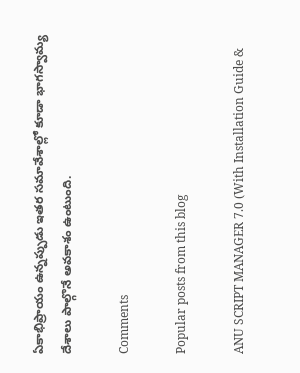ఏకాభిప్రాయం ఉన్నప్పుడు ఇతర సమావేశాల్లో కూడా భాగస్వామ్య దేశాలు పాల్గొనే అవకాశం ఉంటుంది.

Comments

Popular posts from this blog

ANU SCRIPT MANAGER 7.0 (With Installation Guide &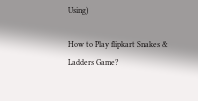Using)

How to Play flipkart Snakes & Ladders Game?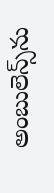అంబులెన్స్‌ను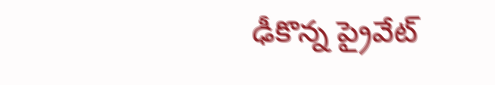ఢీకొన్న ప్రైవేట్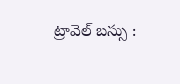ట్రావెల్ బస్సు :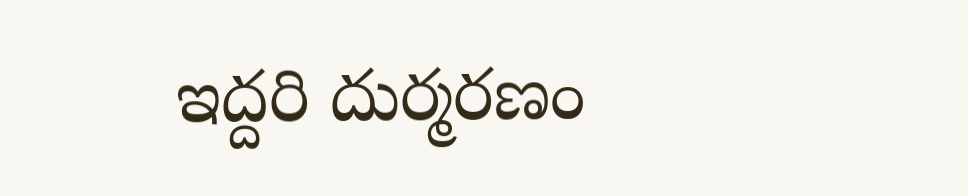ఇద్దరి దుర్మరణం